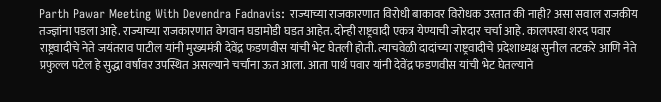Parth Pawar Meeting With Devendra Fadnavis: राज्याच्या राजकारणात विरोधी बाकावर विरोधक उरतात की नाही? असा सवाल राजकीय तज्ज्ञांना पडला आहे. राज्याच्या राजकारणात वेगवान घडामोडी घडत आहेत. दोन्ही राष्ट्रवादी एकत्र येण्याची जोरदार चर्चा आहे. कालपरवा शरद पवार राष्ट्रवादीचे नेते जयंतराव पाटील यांनी मुख्यमंत्री देवेंद्र फडणवीस यांची भेट घेतली होती. त्याचवेळी दादांच्या राष्ट्रवादीचे प्रदेशाध्यक्ष सुनील तटकरे आणि नेते प्रफुल्ल पटेल हे सुद्धा वर्षांवर उपस्थित असल्याने चर्चांना ऊत आला. आता पार्थ पवार यांनी देवेंद्र फडणवीस यांची भेट घेतल्याने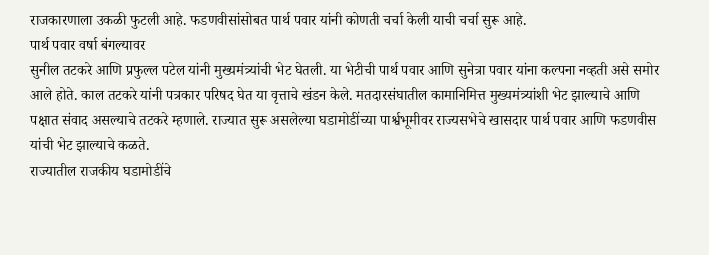राजकारणाला उकळी फुटली आहे. फडणवीसांसोबत पार्थ पवार यांनी कोणती चर्चा केली याची चर्चा सुरू आहे.
पार्थ पवार वर्षा बंगल्यावर
सुनील तटकरे आणि प्रफुल्ल पटेल यांनी मुख्यमंत्र्यांची भेट घेतली. या भेटीची पार्थ पवार आणि सुनेत्रा पवार यांना कल्पना नव्हती असे समोर आले होते. काल तटकरे यांनी पत्रकार परिषद घेत या वृत्ताचे खंडन केले. मतदारसंघातील कामानिमित्त मुख्यमंत्र्यांशी भेट झाल्याचे आणि पक्षात संवाद असल्याचे तटकरे म्हणाले. राज्यात सुरू असलेल्या घडामोडींच्या पार्श्वभूमीवर राज्यसभेचे खासदार पार्थ पवार आणि फडणवीस यांची भेट झाल्याचे कळते.
राज्यातील राजकीय घडामोडींचे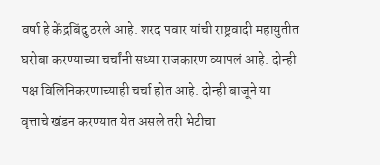वर्षा हे केंद्रबिंदु ठरले आहे. शरद पवार यांची राष्ट्रवादी महायुतीत घरोबा करण्याच्या चर्चांनी सध्या राजकारण व्यापलं आहे. दोन्ही पक्ष विलिनिकरणाच्याही चर्चा होत आहे. दोन्ही बाजूने या वृत्ताचे खंडन करण्यात येत असले तरी भेटीचा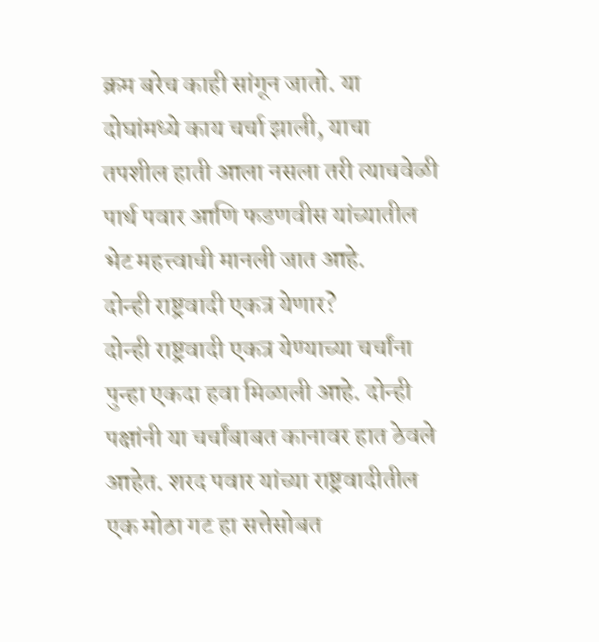क्रम बरेच काही सांगून जातो. या दोघांमध्ये काय चर्चा झाली, याचा तपशील हाती आला नसला तरी त्याचवेळी पार्थ पवार आणि फडणवीस यांच्यातील भेट महत्त्वाची मानली जात आहे.
दोन्ही राष्ट्रवादी एकत्र येणार?
दोन्ही राष्ट्रवादी एकत्र येण्याच्या चर्चांना पुन्हा एकदा हवा मिळाली आहे. दोन्ही पक्षांनी या चर्चांबाबत कानावर हात ठेवले आहेत. शरद पवार यांच्या राष्ट्रवादीतील एक मोठा गट हा सत्तेसोबत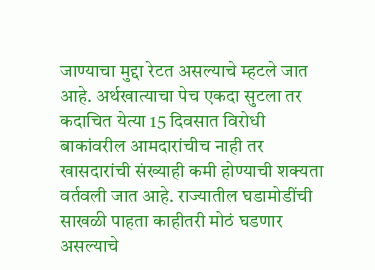जाण्याचा मुद्दा रेटत असल्याचे म्हटले जात आहे. अर्थखात्याचा पेच एकदा सुटला तर कदाचित येत्या 15 दिवसात विरोधी बाकांवरील आमदारांचीच नाही तर खासदारांची संख्याही कमी होण्याची शक्यता वर्तवली जात आहे. राज्यातील घडामोडींची साखळी पाहता काहीतरी मोठं घडणार असल्याचे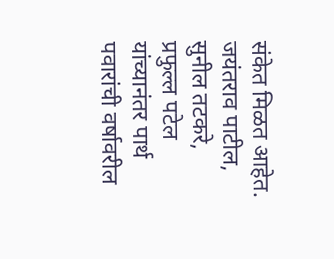संकेत मिळत आहेत. जयंतराव पाटील, सुनील तटकरे, प्रफुल्ल पटेल यांच्यानंतर पार्थ पवारांची वर्षावरील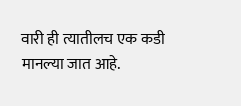वारी ही त्यातीलच एक कडी मानल्या जात आहे.